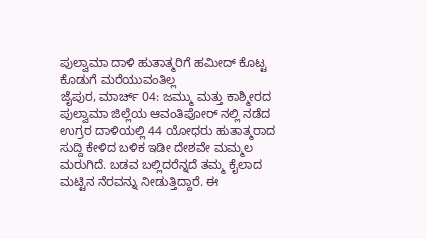ಪುಲ್ವಾಮಾ ದಾಳಿ ಹುತಾತ್ಮರಿಗೆ ಹಮೀದ್ ಕೊಟ್ಟ ಕೊಡುಗೆ ಮರೆಯುವಂತಿಲ್ಲ
ಜೈಪುರ, ಮಾರ್ಚ್ 04: ಜಮ್ಮು ಮತ್ತು ಕಾಶ್ಮೀರದ ಪುಲ್ವಾಮಾ ಜಿಲ್ಲೆಯ ಆವಂತಿಪೋರ್ ನಲ್ಲಿ ನಡೆದ ಉಗ್ರರ ದಾಳಿಯಲ್ಲಿ 44 ಯೋಧರು ಹುತಾತ್ಮರಾದ ಸುದ್ದಿ ಕೇಳಿದ ಬಳಿಕ ಇಡೀ ದೇಶವೇ ಮಮ್ಮಲ ಮರುಗಿದೆ. ಬಡವ ಬಲ್ಲಿದರೆನ್ನದೆ ತಮ್ಮ ಕೈಲಾದ ಮಟ್ಟಿನ ನೆರವನ್ನು ನೀಡುತ್ತಿದ್ದಾರೆ. ಈ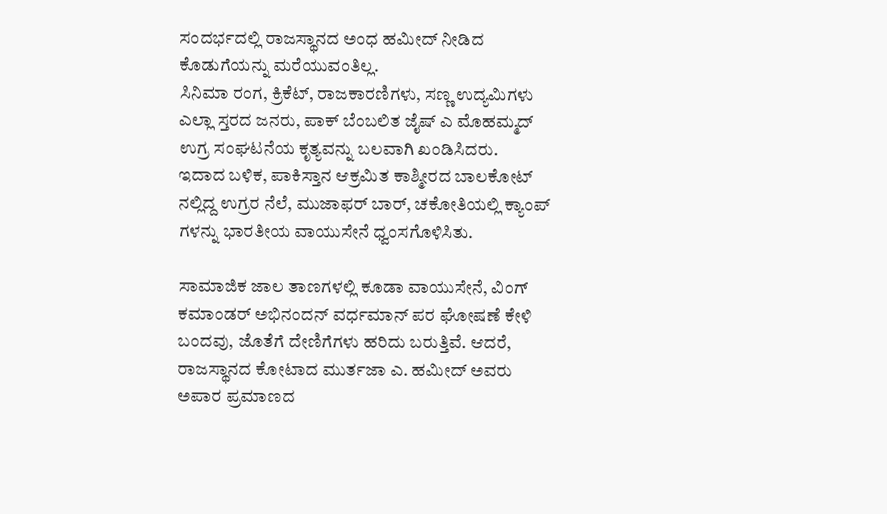ಸಂದರ್ಭದಲ್ಲಿ ರಾಜಸ್ಥಾನದ ಅಂಧ ಹಮೀದ್ ನೀಡಿದ ಕೊಡುಗೆಯನ್ನು ಮರೆಯುವಂತಿಲ್ಲ.
ಸಿನಿಮಾ ರಂಗ, ಕ್ರಿಕೆಟ್, ರಾಜಕಾರಣಿಗಳು, ಸಣ್ಣ ಉದ್ಯಮಿಗಳು ಎಲ್ಲಾ ಸ್ತರದ ಜನರು, ಪಾಕ್ ಬೆಂಬಲಿತ ಜೈಷ್ ಎ ಮೊಹಮ್ಮದ್ ಉಗ್ರ ಸಂಘಟನೆಯ ಕೃತ್ಯವನ್ನು ಬಲವಾಗಿ ಖಂಡಿಸಿದರು.
ಇದಾದ ಬಳಿಕ, ಪಾಕಿಸ್ತಾನ ಆಕ್ರಮಿತ ಕಾಶ್ಮೀರದ ಬಾಲಕೋಟ್ ನಲ್ಲಿದ್ದ ಉಗ್ರರ ನೆಲೆ, ಮುಜಾಫರ್ ಬಾರ್, ಚಕೋತಿಯಲ್ಲಿ ಕ್ಯಾಂಪ್ ಗಳನ್ನು ಭಾರತೀಯ ವಾಯುಸೇನೆ ಧ್ವಂಸಗೊಳಿಸಿತು.

ಸಾಮಾಜಿಕ ಜಾಲ ತಾಣಗಳಲ್ಲಿ ಕೂಡಾ ವಾಯುಸೇನೆ, ವಿಂಗ್ ಕಮಾಂಡರ್ ಅಭಿನಂದನ್ ವರ್ಧಮಾನ್ ಪರ ಘೋಷಣೆ ಕೇಳಿ ಬಂದವು, ಜೊತೆಗೆ ದೇಣಿಗೆಗಳು ಹರಿದು ಬರುತ್ತಿವೆ. ಆದರೆ, ರಾಜಸ್ಥಾನದ ಕೋಟಾದ ಮುರ್ತಜಾ ಎ. ಹಮೀದ್ ಅವರು ಅಪಾರ ಪ್ರಮಾಣದ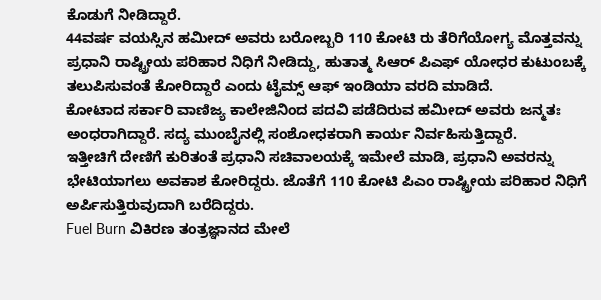ಕೊಡುಗೆ ನೀಡಿದ್ದಾರೆ.
44ವರ್ಷ ವಯಸ್ಸಿನ ಹಮೀದ್ ಅವರು ಬರೋಬ್ಬರಿ 110 ಕೋಟಿ ರು ತೆರಿಗೆಯೋಗ್ಯ ಮೊತ್ತವನ್ನು ಪ್ರಧಾನಿ ರಾಷ್ಟ್ರೀಯ ಪರಿಹಾರ ನಿಧಿಗೆ ನೀಡಿದ್ದು, ಹುತಾತ್ಮ ಸಿಆರ್ ಪಿಎಫ್ ಯೋಧರ ಕುಟುಂಬಕ್ಕೆ ತಲುಪಿಸುವಂತೆ ಕೋರಿದ್ದಾರೆ ಎಂದು ಟೈಮ್ಸ್ ಆಫ್ ಇಂಡಿಯಾ ವರದಿ ಮಾಡಿದೆ.
ಕೋಟಾದ ಸರ್ಕಾರಿ ವಾಣಿಜ್ಯ ಕಾಲೇಜಿನಿಂದ ಪದವಿ ಪಡೆದಿರುವ ಹಮೀದ್ ಅವರು ಜನ್ಮತಃ ಅಂಧರಾಗಿದ್ದಾರೆ. ಸದ್ಯ ಮುಂಬೈನಲ್ಲಿ ಸಂಶೋಧಕರಾಗಿ ಕಾರ್ಯ ನಿರ್ವಹಿಸುತ್ತಿದ್ದಾರೆ.
ಇತ್ತೀಚಿಗೆ ದೇಣಿಗೆ ಕುರಿತಂತೆ ಪ್ರಧಾನಿ ಸಚಿವಾಲಯಕ್ಕೆ ಇಮೇಲೆ ಮಾಡಿ, ಪ್ರಧಾನಿ ಅವರನ್ನು ಭೇಟಿಯಾಗಲು ಅವಕಾಶ ಕೋರಿದ್ದರು. ಜೊತೆಗೆ 110 ಕೋಟಿ ಪಿಎಂ ರಾಷ್ಟ್ರೀಯ ಪರಿಹಾರ ನಿಧಿಗೆ ಅರ್ಪಿಸುತ್ತಿರುವುದಾಗಿ ಬರೆದಿದ್ದರು.
Fuel Burn ವಿಕಿರಣ ತಂತ್ರಜ್ಞಾನದ ಮೇಲೆ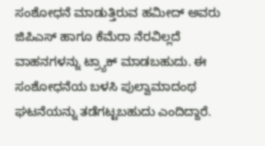ಸಂಶೋಧನೆ ಮಾಡುತ್ತಿರುವ ಹಮೀದ್ ಅವರು ಜಿಪಿಎಸ್ ಹಾಗೂ ಕೆಮೆರಾ ನೆರವಿಲ್ಲದೆ ವಾಹನಗಳನ್ನು ಟ್ರ್ಯಾಕ್ ಮಾಡಬಹುದು. ಈ ಸಂಶೋಧನೆಯ ಬಳಸಿ ಪುಲ್ವಾಮಾದಂಥ ಘಟನೆಯನ್ನು ತಡೆಗಟ್ಟಬಹುದು ಎಂದಿದ್ದಾರೆ.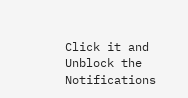Click it and Unblock the Notifications